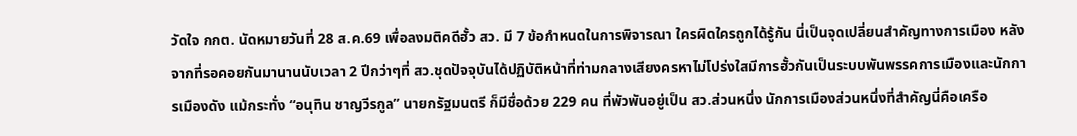วัดใจ กกต. นัดหมายวันที่ 28 ส.ค.69 เพื่อลงมติคดีฮั้ว สว. มี 7 ข้อกำหนดในการพิจารณา ใครผิดใครถูกได้รู้กัน นี่เป็นจุดเปลี่ยนสำคัญทางการเมือง หลังจากที่รอคอยกันมานานนับเวลา 2 ปีกว่าๆที่ สว.ชุดปัจจุบันได้ปฏิบัติหน้าที่ท่ามกลางเสียงครหาไม่โปร่งใสมีการฮั้วกันเป็นระบบพันพรรคการเมืองและนักการเมืองดัง แม้กระทั่ง “อนุทิน ชาญวีรกูล” นายกรัฐมนตรี ก็มีชื่อด้วย 229 คน ที่พัวพันอยู่เป็น สว.ส่วนหนึ่ง นักการเมืองส่วนหนึ่งที่สำคัญนี่คือเครือ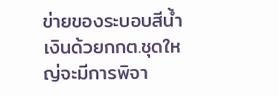ข่ายของระบอบสีน้ำเงินด้วยกกต.ชุดใหญ่จะมีการพิจา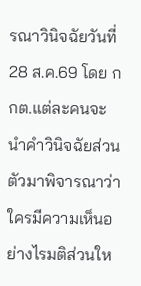รณาวินิจฉัยวันที่ 28 ส.ค.69 โดย กกต.แต่ละคนจะนำคำวินิจฉัยส่วนตัวมาพิจารณาว่า ใครมีความเห็นอย่างไรมติส่วนให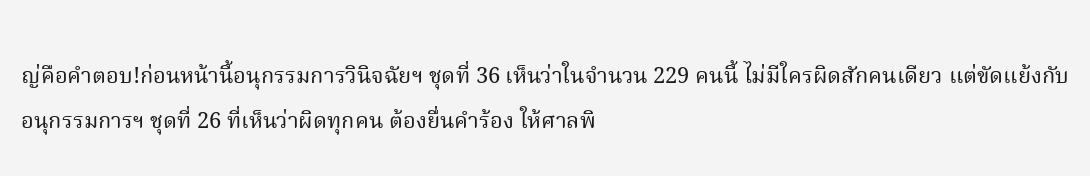ญ่คือคำตอบ!ก่อนหน้านี้อนุกรรมการวินิจฉัยฯ ชุดที่ 36 เห็นว่าในจำนวน 229 คนนี้ ไม่มีใครผิดสักคนเดียว แต่ขัดแย้งกับอนุกรรมการฯ ชุดที่ 26 ที่เห็นว่าผิดทุกคน ต้องยื่นคำร้อง ให้ศาลพิ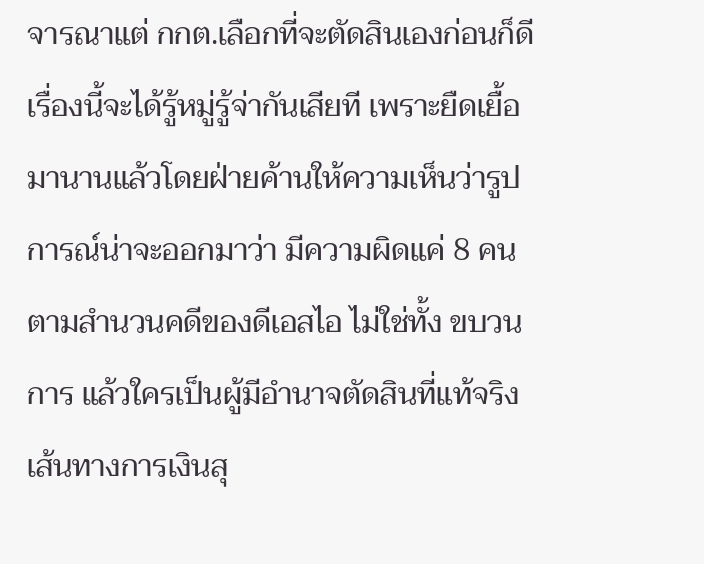จารณาแต่ กกต.เลือกที่จะตัดสินเองก่อนก็ดีเรื่องนี้จะได้รู้หมู่รู้จ่ากันเสียที เพราะยืดเยื้อมานานแล้วโดยฝ่ายค้านให้ความเห็นว่ารูปการณ์น่าจะออกมาว่า มีความผิดแค่ 8 คน ตามสำนวนคดีของดีเอสไอ ไม่ใช่ทั้ง ขบวนการ แล้วใครเป็นผู้มีอำนาจตัดสินที่แท้จริง เส้นทางการเงินสุ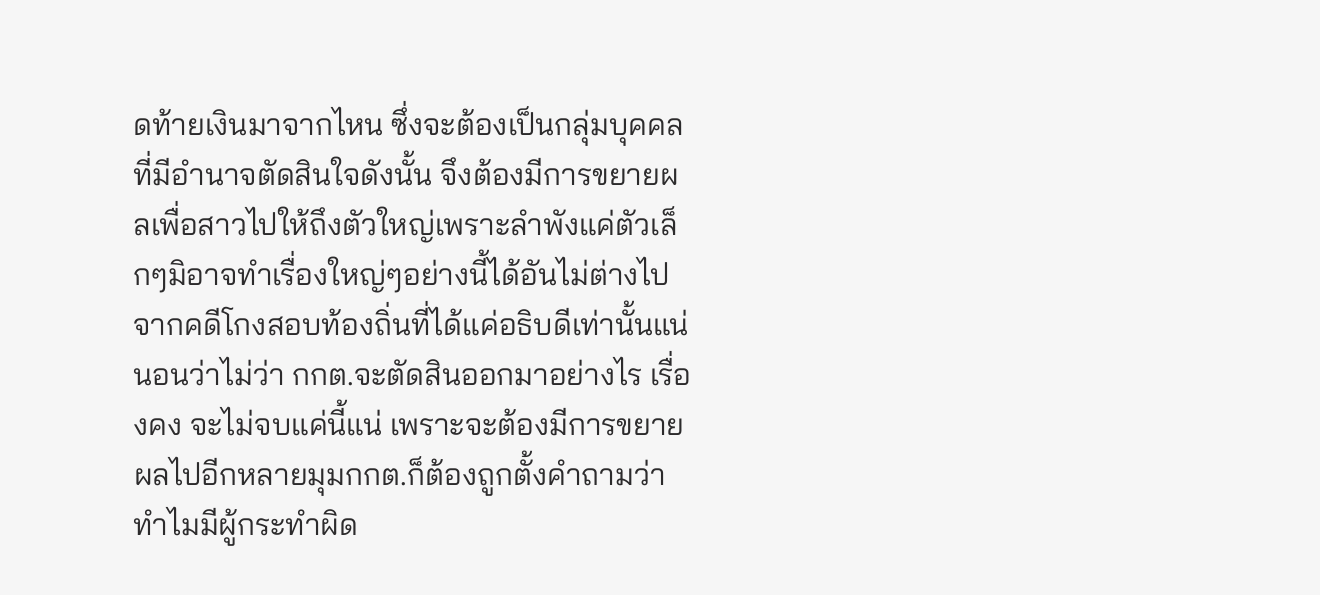ดท้ายเงินมาจากไหน ซึ่งจะต้องเป็นกลุ่มบุคคลที่มีอำนาจตัดสินใจดังนั้น จึงต้องมีการขยายผลเพื่อสาวไปให้ถึงตัวใหญ่เพราะลำพังแค่ตัวเล็กๆมิอาจทำเรื่องใหญ่ๆอย่างนี้ได้อันไม่ต่างไปจากคดีโกงสอบท้องถิ่นที่ได้แค่อธิบดีเท่านั้นแน่นอนว่าไม่ว่า กกต.จะตัดสินออกมาอย่างไร เรื่องคง จะไม่จบแค่นี้แน่ เพราะจะต้องมีการขยายผลไปอีกหลายมุมกกต.ก็ต้องถูกตั้งคำถามว่าทำไมมีผู้กระทำผิด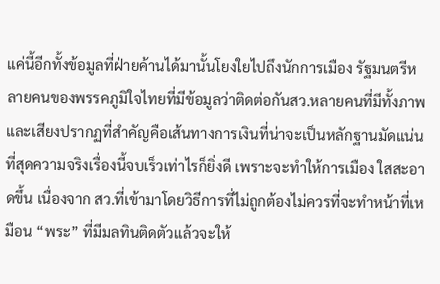แค่นี้อีกทั้งข้อมูลที่ฝ่ายค้านได้มานั้นโยงใยไปถึงนักการเมือง รัฐมนตรีหลายคนของพรรคภูมิใจไทยที่มีข้อมูลว่าติดต่อกันสว.หลายคนที่มีทั้งภาพและเสียงปรากฏที่สำคัญคือเส้นทางการเงินที่น่าจะเป็นหลักฐานมัดแน่นที่สุดความจริงเรื่องนี้จบเร็วเท่าไรก็ยิ่งดี เพราะจะทำให้การเมือง ใสสะอาดขึ้น เนื่องจาก สว.ที่เข้ามาโดยวิธีการที่ไม่ถูกต้องไม่ควรที่จะทำหน้าที่เหมือน “พระ” ที่มีมลทินติดตัวแล้วจะให้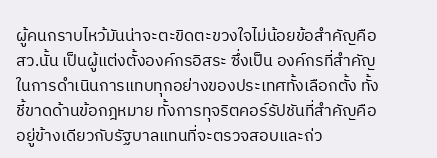ผู้คนกราบไหว้มันน่าจะตะขิดตะขวงใจไม่น้อยข้อสำคัญคือ สว.นั้น เป็นผู้แต่งตั้งองค์กรอิสระ ซึ่งเป็น องค์กรที่สำคัญในการดำเนินการแทบทุกอย่างของประเทศทั้งเลือกตั้ง ทั้งชี้ขาดด้านข้อกฎหมาย ทั้งการทุจริตคอร์รัปชันที่สำคัญคืออยู่ข้างเดียวกับรัฐบาลแทนที่จะตรวจสอบและถ่ว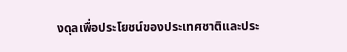งดุลเพื่อประโยชน์ของประเทศชาติและประ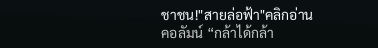ชาชน!"สายล่อฟ้า"คลิกอ่านคอลัมน์ “กล้าได้กล้า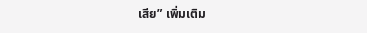เสีย” เพิ่มเติม